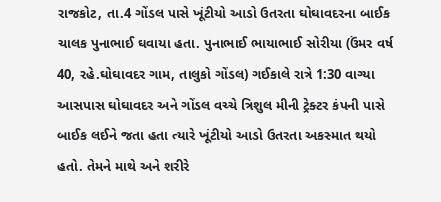રાજકોટ, તા.4 ગોંડલ પાસે ખૂંટીયો આડો ઉતરતા ઘોઘાવદરના બાઈક ચાલક પુનાભાઈ ઘવાયા હતા. પુનાભાઈ ભાયાભાઈ સોરીયા (ઉંમર વર્ષ 40, રહે.ઘોઘાવદર ગામ, તાલુકો ગોંડલ) ગઈકાલે રાત્રે 1:30 વાગ્યા આસપાસ ઘોઘાવદર અને ગોંડલ વચ્ચે ત્રિશુલ મીની ટ્રેક્ટર કંપની પાસે બાઈક લઈને જતા હતા ત્યારે ખૂંટીયો આડો ઉતરતા અકસ્માત થયો હતો. તેમને માથે અને શરીરે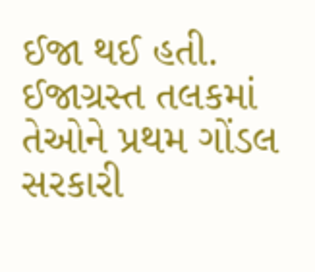ઈજા થઈ હતી.
ઈજાગ્રસ્ત તલકમાં તેઓને પ્રથમ ગોંડલ સરકારી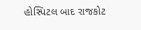હોસ્પિટલ બાદ રાજકોટ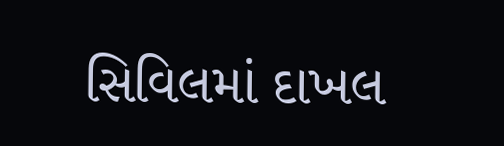સિવિલમાં દાખલ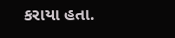કરાયા હતા.